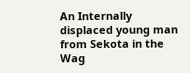An Internally displaced young man from Sekota in the Wag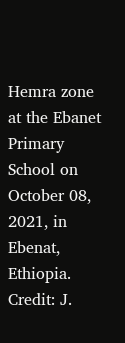Hemra zone at the Ebanet Primary School on October 08, 2021, in Ebenat, Ethiopia. Credit: J.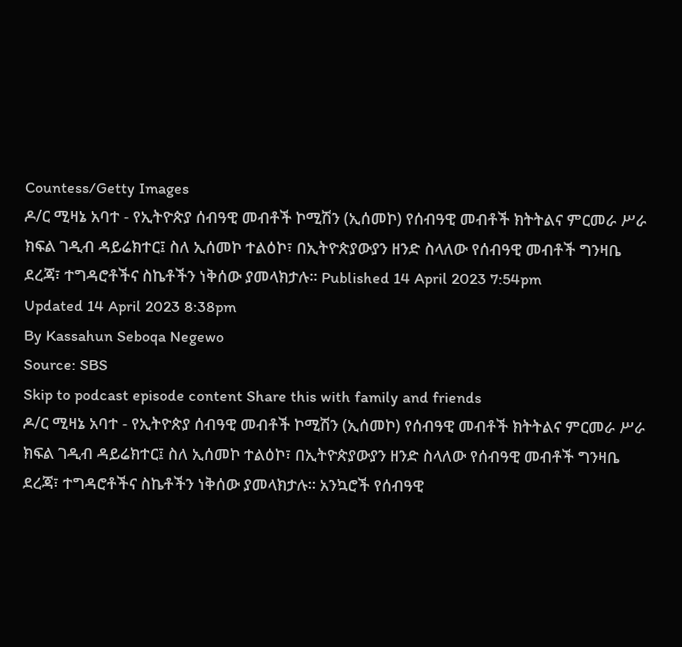Countess/Getty Images
ዶ/ር ሚዛኔ አባተ - የኢትዮጵያ ሰብዓዊ መብቶች ኮሚሽን (ኢሰመኮ) የሰብዓዊ መብቶች ክትትልና ምርመራ ሥራ ክፍል ገዲብ ዳይሬክተር፤ ስለ ኢሰመኮ ተልዕኮ፣ በኢትዮጵያውያን ዘንድ ስላለው የሰብዓዊ መብቶች ግንዛቤ ደረጃ፣ ተግዳሮቶችና ስኬቶችን ነቅሰው ያመላክታሉ። Published 14 April 2023 7:54pm
Updated 14 April 2023 8:38pm
By Kassahun Seboqa Negewo
Source: SBS
Skip to podcast episode content Share this with family and friends
ዶ/ር ሚዛኔ አባተ - የኢትዮጵያ ሰብዓዊ መብቶች ኮሚሽን (ኢሰመኮ) የሰብዓዊ መብቶች ክትትልና ምርመራ ሥራ ክፍል ገዲብ ዳይሬክተር፤ ስለ ኢሰመኮ ተልዕኮ፣ በኢትዮጵያውያን ዘንድ ስላለው የሰብዓዊ መብቶች ግንዛቤ ደረጃ፣ ተግዳሮቶችና ስኬቶችን ነቅሰው ያመላክታሉ። አንኳሮች የሰብዓዊ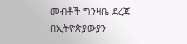መብቶች ግንዛቤ ደረጃ በኢትዮጵያውያን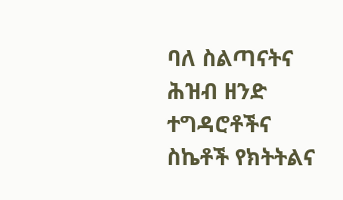ባለ ስልጣናትና ሕዝብ ዘንድ ተግዳሮቶችና ስኬቶች የክትትልና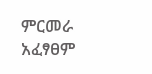ምርመራ አፈፃፀም